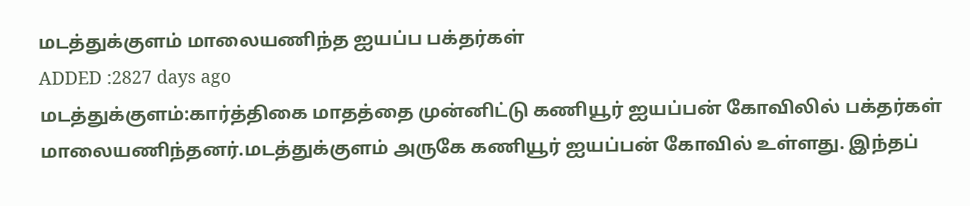மடத்துக்குளம் மாலையணிந்த ஐயப்ப பக்தர்கள்
ADDED :2827 days ago
மடத்துக்குளம்:கார்த்திகை மாதத்தை முன்னிட்டு கணியூர் ஐயப்பன் கோவிலில் பக்தர்கள் மாலையணிந்தனர்.மடத்துக்குளம் அருகே கணியூர் ஐயப்பன் கோவில் உள்ளது. இந்தப்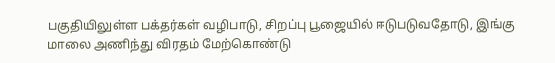பகுதியிலுள்ள பக்தர்கள் வழிபாடு, சிறப்பு பூஜையில் ஈடுபடுவதோடு, இங்கு மாலை அணிந்து விரதம் மேற்கொண்டு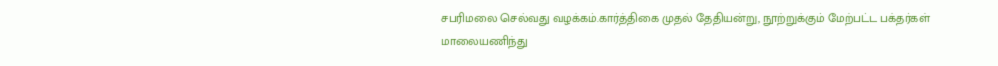சபரிமலை செல்வது வழக்கம்.கார்த்திகை முதல் தேதியன்று, நூற்றுக்கும் மேற்பட்ட பக்தர்கள் மாலையணிந்து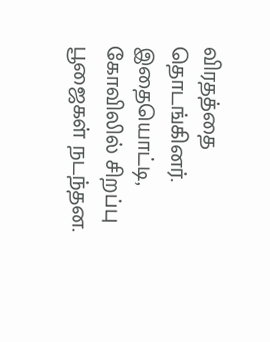விரதத்தை தொடங்கினர். இதையொட்டி,
கோவிலில் சிறப்பு பூஜைகள் நடந்தன.